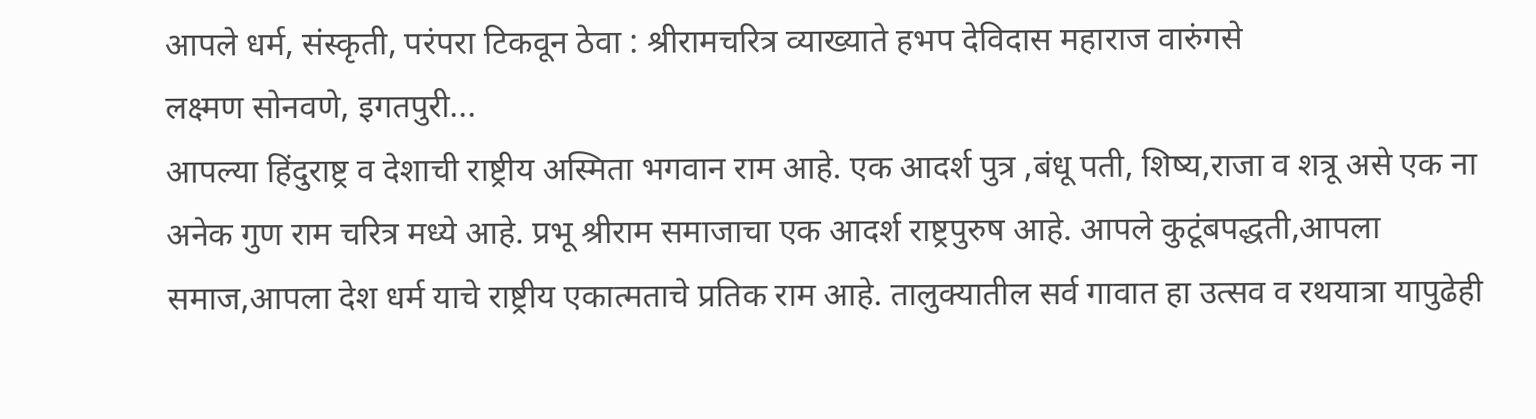आपले धर्म, संस्कृती, परंपरा टिकवून ठेवा : श्रीरामचरित्र व्याख्याते हभप देविदास महाराज वारुंगसे
लक्ष्मण सोनवणे, इगतपुरी...
आपल्या हिंदुराष्ट्र व देशाची राष्ट्रीय अस्मिता भगवान राम आहे. एक आदर्श पुत्र ,बंधू पती, शिष्य,राजा व शत्रू असे एक ना अनेक गुण राम चरित्र मध्ये आहे. प्रभू श्रीराम समाजाचा एक आदर्श राष्ट्रपुरुष आहे. आपले कुटूंबपद्धती,आपला समाज,आपला देश धर्म याचे राष्ट्रीय एकात्मताचे प्रतिक राम आहे. तालुक्यातील सर्व गावात हा उत्सव व रथयात्रा यापुढेही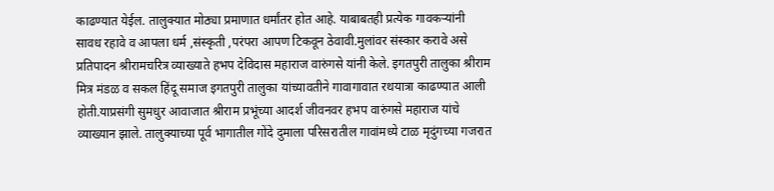काढण्यात येईल. तालुक्यात मोठ्या प्रमाणात धर्मांतर होत आहे. याबाबतही प्रत्येक गावकऱ्यांनी सावध रहावे व आपला धर्म ,संस्कृती ,परंपरा आपण टिकवून ठेवावी.मुलांवर संस्कार करावे असे प्रतिपादन श्रीरामचरित्र व्याख्याते हभप देविदास महाराज वारुंगसे यांनी केले. इगतपुरी तालुका श्रीराम मित्र मंडळ व सकल हिंदू समाज इगतपुरी तालुका यांच्यावतीने गावागावात रथयात्रा काढण्यात आली होती.याप्रसंगी सुमधुर आवाजात श्रीराम प्रभूंच्या आदर्श जीवनवर हभप वारुंगसे महाराज यांचे व्याख्यान झाले. तालुक्याच्या पूर्व भागातील गोंदे दुमाला परिसरातील गावांमध्ये टाळ मृदुंगच्या गजरात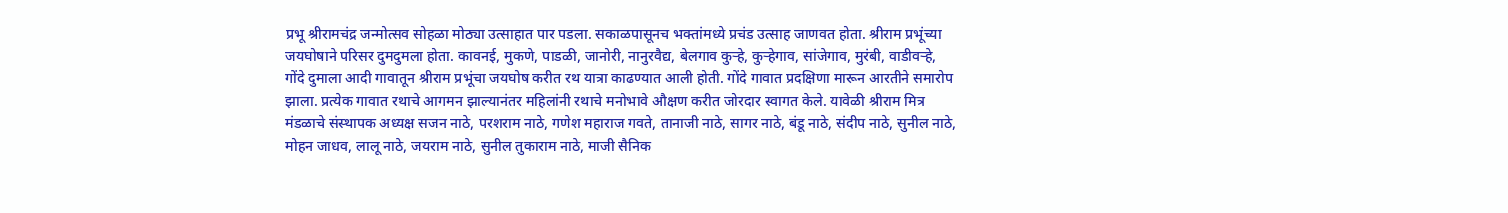प्रभू श्रीरामचंद्र जन्मोत्सव सोहळा मोठ्या उत्साहात पार पडला. सकाळपासूनच भक्तांमध्ये प्रचंड उत्साह जाणवत होता. श्रीराम प्रभूंच्या जयघोषाने परिसर दुमदुमला होता. कावनई, मुकणे, पाडळी, जानोरी, नानुरवैद्य, बेलगाव कुऱ्हे, कुऱ्हेगाव, सांजेगाव, मुरंबी, वाडीवऱ्हे, गोंदे दुमाला आदी गावातून श्रीराम प्रभूंचा जयघोष करीत रथ यात्रा काढण्यात आली होती. गोंदे गावात प्रदक्षिणा मारून आरतीने समारोप झाला. प्रत्येक गावात रथाचे आगमन झाल्यानंतर महिलांनी रथाचे मनोभावे औक्षण करीत जोरदार स्वागत केले. यावेळी श्रीराम मित्र मंडळाचे संस्थापक अध्यक्ष सजन नाठे, परशराम नाठे, गणेश महाराज गवते, तानाजी नाठे, सागर नाठे, बंडू नाठे, संदीप नाठे, सुनील नाठे, मोहन जाधव, लालू नाठे, जयराम नाठे, सुनील तुकाराम नाठे, माजी सैनिक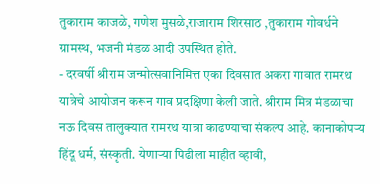तुकाराम काजळे, गणेश मुसळे,राजाराम शिरसाठ ,तुकाराम गोवर्धने ग्रामस्थ, भजनी मंडळ आदी उपस्थित होते.
- दरवर्षी श्रीराम जन्मोत्सवानिमित्त एका दिवसात अकरा गावात रामरथ यात्रेचे आयोजन करून गाव प्रदक्षिणा केली जाते. श्रीराम मित्र मंडळाचा नऊ दिवस तालुक्यात रामरथ यात्रा काढण्याचा संकल्प आहे. कानाकोपऱ्य हिंदू धर्म, संस्कृती. येणाऱ्या पिढीला माहीत व्हावी,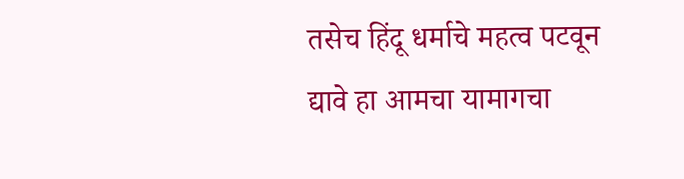तसेच हिंदू धर्माचे महत्व पटवून द्यावे हा आमचा यामागचा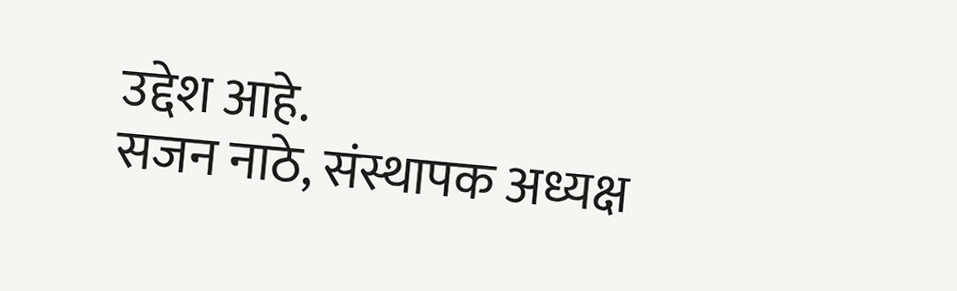उद्देश आहे.
सजन नाठे, संस्थापक अध्यक्ष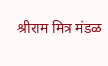श्रीराम मित्र मंडळ